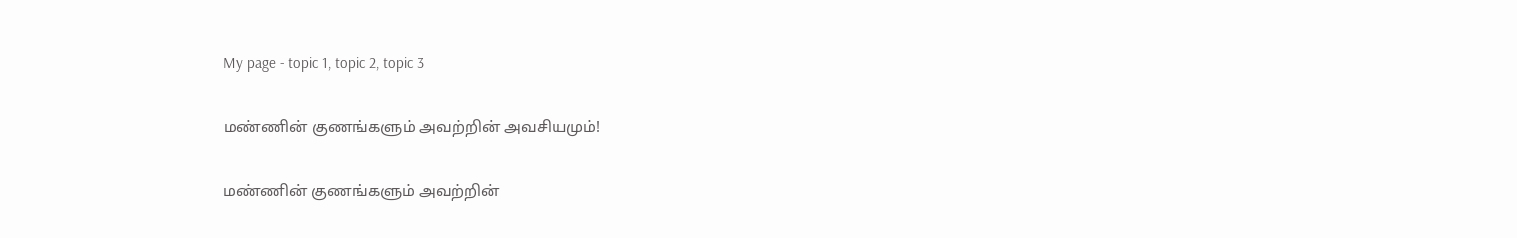My page - topic 1, topic 2, topic 3

மண்ணின் குணங்களும் அவற்றின் அவசியமும்!

மண்ணின் குணங்களும் அவற்றின்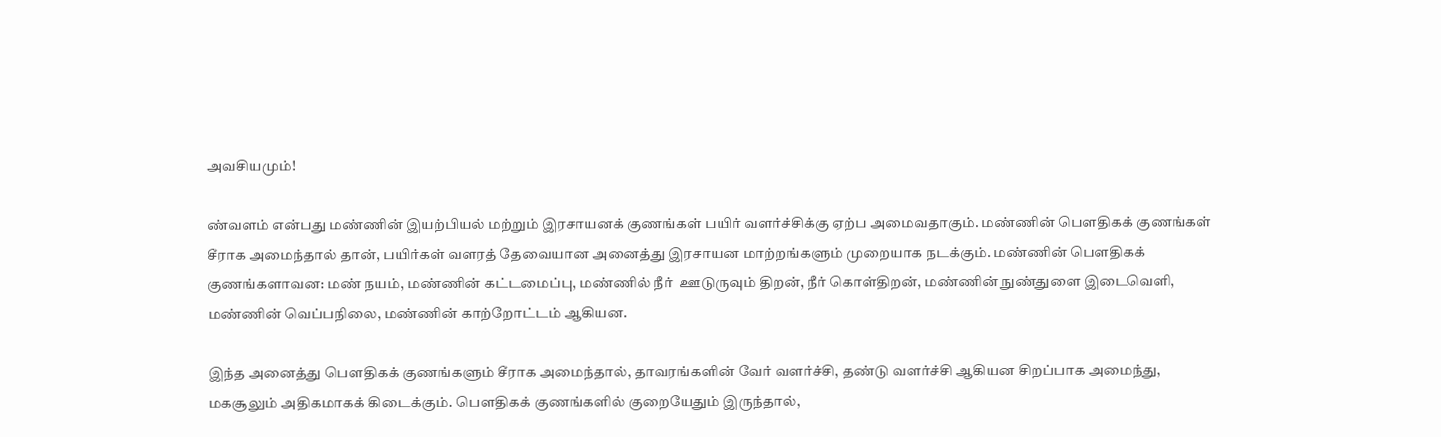அவசியமும்!

ண்வளம் என்பது மண்ணின் இயற்பியல் மற்றும் இரசாயனக் குணங்கள் பயிர் வளர்ச்சிக்கு ஏற்ப அமைவதாகும். மண்ணின் பௌதிகக் குணங்கள் சீராக அமைந்தால் தான், பயிர்கள் வளரத் தேவையான அனைத்து இரசாயன மாற்றங்களும் முறையாக நடக்கும். மண்ணின் பௌதிகக் குணங்களாவன: மண் நயம், மண்ணின் கட்டமைப்பு, மண்ணில் நீர்  ஊடுருவும் திறன், நீர் கொள்திறன், மண்ணின் நுண்துளை இடைவெளி, மண்ணின் வெப்பநிலை, மண்ணின் காற்றோட்டம் ஆகியன.

இந்த அனைத்து பௌதிகக் குணங்களும் சீராக அமைந்தால், தாவரங்களின் வேர் வளர்ச்சி, தண்டு வளர்ச்சி ஆகியன சிறப்பாக அமைந்து, மகசூலும் அதிகமாகக் கிடைக்கும். பௌதிகக் குணங்களில் குறையேதும் இருந்தால்,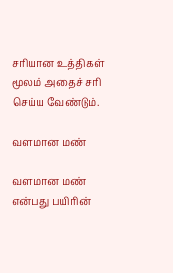சரியான உத்திகள் மூலம் அதைச் சரி செய்ய வேண்டும்.

வளமான மண்

வளமான மண் என்பது பயிரின்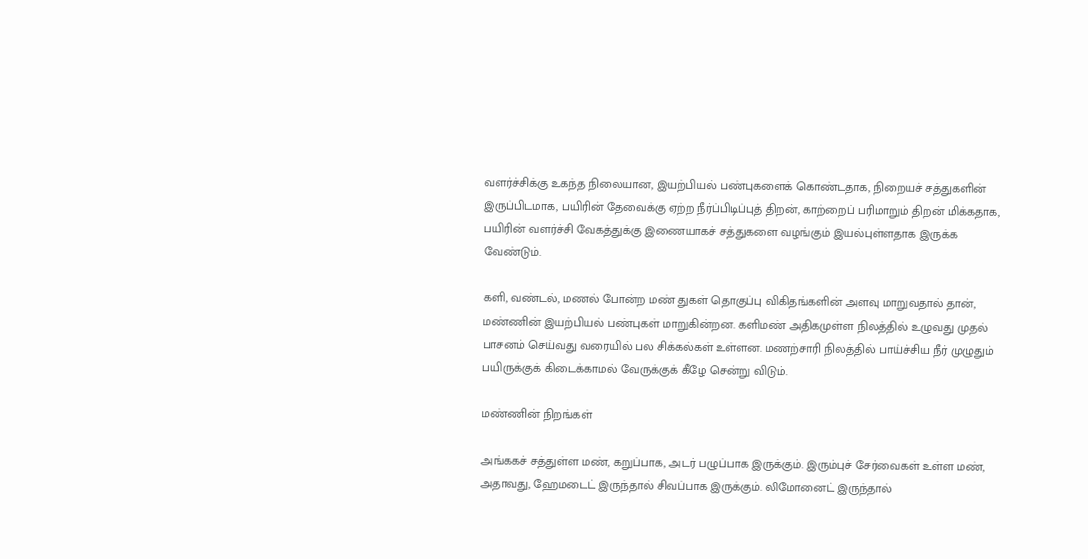வளர்ச்சிக்கு உகந்த நிலையான, இயற்பியல் பண்புகளைக் கொண்டதாக, நிறையச் சத்துகளின் இருப்பிடமாக, பயிரின் தேவைக்கு ஏற்ற நீர்ப்பிடிப்புத் திறன், காற்றைப் பரிமாறும் திறன் மிக்கதாக, பயிரின் வளர்ச்சி வேகத்துக்கு இணையாகச் சத்துகளை வழங்கும் இயல்புள்ளதாக இருக்க வேண்டும்.

களி, வண்டல், மணல் போன்ற மண் துகள் தொகுப்பு விகிதங்களின் அளவு மாறுவதால் தான், மண்ணின் இயற்பியல் பண்புகள் மாறுகின்றன. களிமண் அதிகமுள்ள நிலத்தில் உழுவது முதல் பாசனம் செய்வது வரையில் பல சிக்கல்கள் உள்ளன. மணற்சாரி நிலத்தில் பாய்ச்சிய நீர் முழுதும் பயிருக்குக் கிடைக்காமல் வேருக்குக் கீழே சென்று விடும்.

மண்ணின் நிறங்கள்

அங்ககச் சத்துள்ள மண், கறுப்பாக, அடர் பழுப்பாக இருக்கும். இரும்புச் சேர்வைகள் உள்ள மண், அதாவது, ஹேமடைட் இருந்தால் சிவப்பாக இருக்கும். லிமோனைட் இருந்தால்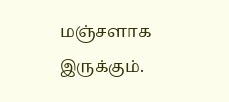மஞ்சளாக இருக்கும்.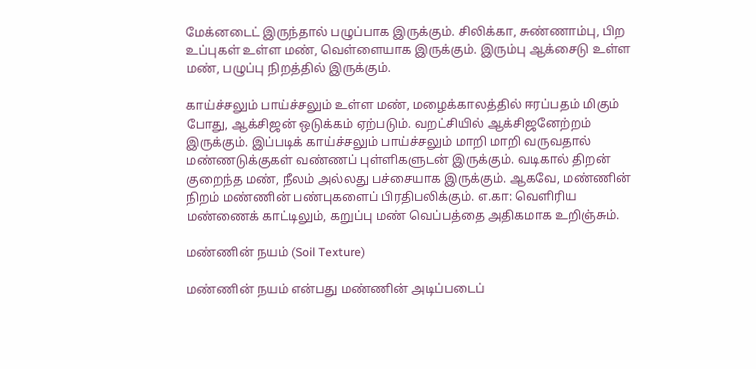மேக்னடைட் இருந்தால் பழுப்பாக இருக்கும். சிலிக்கா, சுண்ணாம்பு, பிற உப்புகள் உள்ள மண், வெள்ளையாக இருக்கும். இரும்பு ஆக்சைடு உள்ள மண், பழுப்பு நிறத்தில் இருக்கும்.

காய்ச்சலும் பாய்ச்சலும் உள்ள மண், மழைக்காலத்தில் ஈரப்பதம் மிகும் போது, ஆக்சிஜன் ஒடுக்கம் ஏற்படும். வறட்சியில் ஆக்சிஜனேற்றம் இருக்கும். இப்படிக் காய்ச்சலும் பாய்ச்சலும் மாறி மாறி வருவதால் மண்ணடுக்குகள் வண்ணப் புள்ளிகளுடன் இருக்கும். வடிகால் திறன் குறைந்த மண், நீலம் அல்லது பச்சையாக இருக்கும். ஆகவே, மண்ணின் நிறம் மண்ணின் பண்புகளைப் பிரதிபலிக்கும். எ.கா: வெளிரிய மண்ணைக் காட்டிலும், கறுப்பு மண் வெப்பத்தை அதிகமாக உறிஞ்சும்.

மண்ணின் நயம் (Soil Texture)

மண்ணின் நயம் என்பது மண்ணின் அடிப்படைப்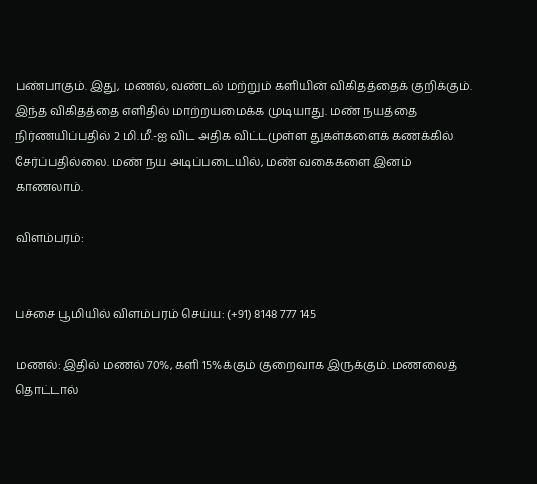பண்பாகும். இது, மணல், வண்டல் மற்றும் களியின் விகிதத்தைக் குறிக்கும். இந்த விகிதத்தை எளிதில் மாற்றயமைக்க முடியாது. மண் நயத்தை நிர்ணயிப்பதில் 2 மி.மீ.-ஐ விட அதிக விட்டமுள்ள துகள்களைக் கணக்கில் சேர்ப்பதில்லை. மண் நய அடிப்படையில், மண் வகைகளை இனம் காணலாம்.

விளம்பரம்:


பச்சை பூமியில் விளம்பரம் செய்ய: (+91) 8148 777 145

மணல்: இதில் மணல் 70%, களி 15%க்கும் குறைவாக இருக்கும். மணலைத் தொட்டால்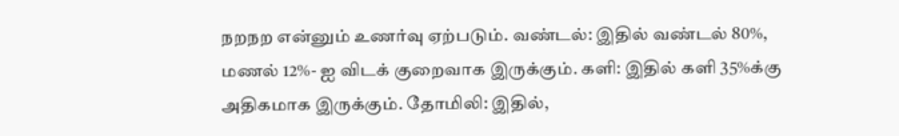நறநற என்னும் உணர்வு ஏற்படும். வண்டல்: இதில் வண்டல் 80%, மணல் 12%- ஐ விடக் குறைவாக இருக்கும். களி: இதில் களி 35%க்கு அதிகமாக இருக்கும். தோமிலி: இதில்,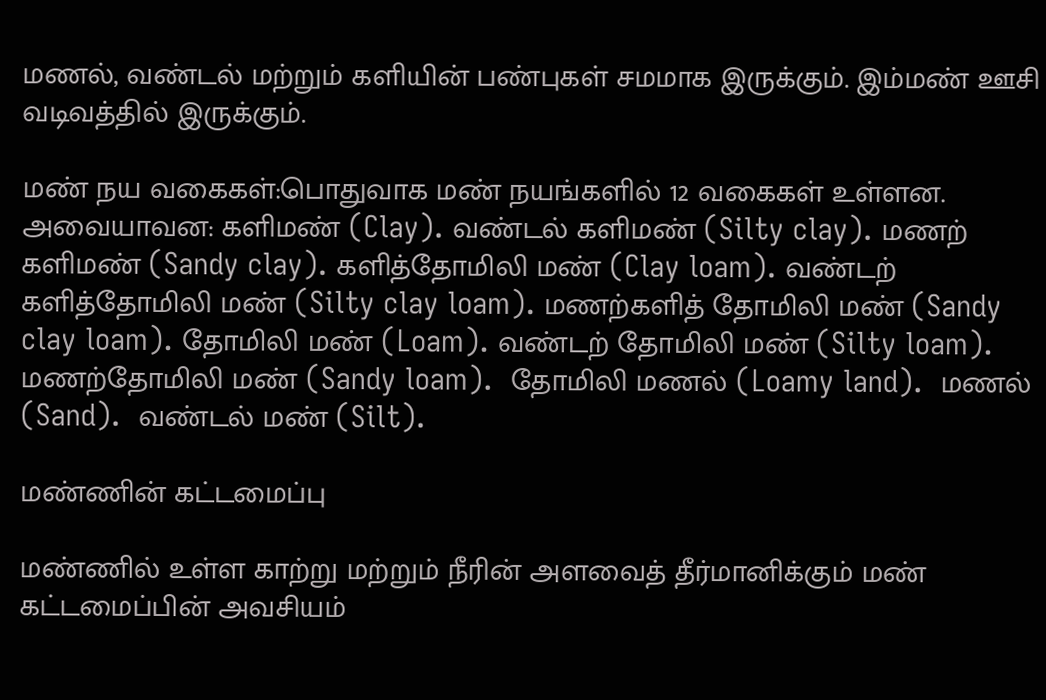மணல், வண்டல் மற்றும் களியின் பண்புகள் சமமாக இருக்கும். இம்மண் ஊசி வடிவத்தில் இருக்கும்.

மண் நய வகைகள்:பொதுவாக மண் நயங்களில் 12 வகைகள் உள்ளன. அவையாவன: களிமண் (Clay). வண்டல் களிமண் (Silty clay). மணற் களிமண் (Sandy clay). களித்தோமிலி மண் (Clay loam). வண்டற் களித்தோமிலி மண் (Silty clay loam). மணற்களித் தோமிலி மண் (Sandy clay loam). தோமிலி மண் (Loam). வண்டற் தோமிலி மண் (Silty loam). மணற்தோமிலி மண் (Sandy loam).  தோமிலி மணல் (Loamy land).  மணல் (Sand).  வண்டல் மண் (Silt).

மண்ணின் கட்டமைப்பு

மண்ணில் உள்ள காற்று மற்றும் நீரின் அளவைத் தீர்மானிக்கும் மண் கட்டமைப்பின் அவசியம்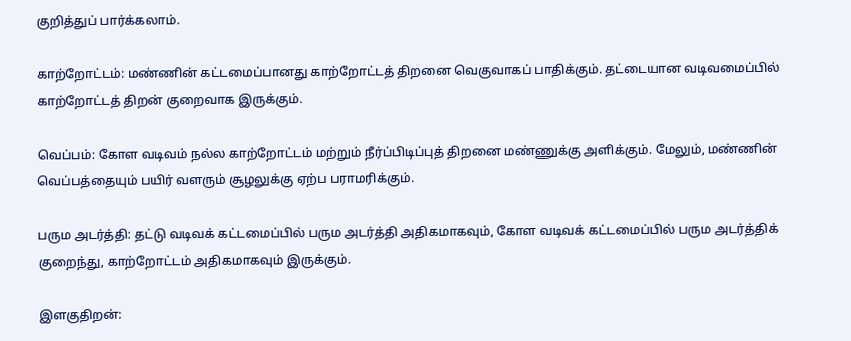குறித்துப் பார்க்கலாம்.

காற்றோட்டம்: மண்ணின் கட்டமைப்பானது காற்றோட்டத் திறனை வெகுவாகப் பாதிக்கும். தட்டையான வடிவமைப்பில் காற்றோட்டத் திறன் குறைவாக இருக்கும்.

வெப்பம்: கோள வடிவம் நல்ல காற்றோட்டம் மற்றும் நீர்ப்பிடிப்புத் திறனை மண்ணுக்கு அளிக்கும். மேலும், மண்ணின் வெப்பத்தையும் பயிர் வளரும் சூழலுக்கு ஏற்ப பராமரிக்கும்.

பரும அடர்த்தி: தட்டு வடிவக் கட்டமைப்பில் பரும அடர்த்தி அதிகமாகவும், கோள வடிவக் கட்டமைப்பில் பரும அடர்த்திக் குறைந்து, காற்றோட்டம் அதிகமாகவும் இருக்கும்.

இளகுதிறன்: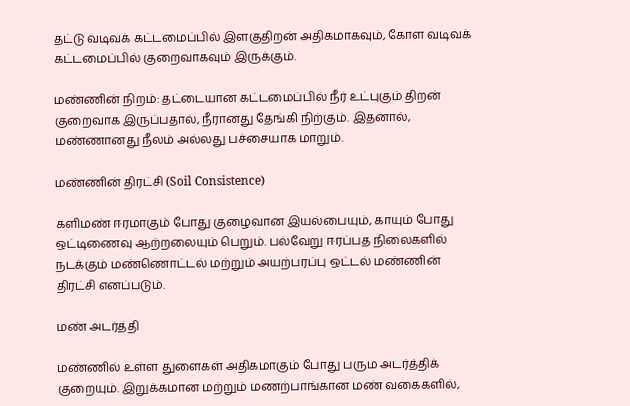தட்டு வடிவக் கட்டமைப்பில் இளகுதிறன் அதிகமாகவும், கோள வடிவக் கட்டமைப்பில் குறைவாகவும் இருக்கும்.

மண்ணின் நிறம்: தட்டையான கட்டமைப்பில் நீர் உட்புகும் திறன் குறைவாக இருப்பதால், நீரானது தேங்கி நிற்கும். இதனால், மண்ணானது நீலம் அல்லது பச்சையாக மாறும்.

மண்ணின் திரட்சி (Soil Consistence)

களிமண் ஈரமாகும் போது குழைவான இயல்பையும், காயும் போது ஒட்டிணைவு ஆற்றலையும் பெறும். பல்வேறு ஈரப்பத நிலைகளில் நடக்கும் மண்ணொட்டல் மற்றும் அயற்பரப்பு ஒட்டல் மண்ணின் திரட்சி எனப்படும்.

மண் அடர்த்தி

மண்ணில் உள்ள துளைகள் அதிகமாகும் போது பரும அடர்த்திக் குறையும். இறுக்கமான மற்றும் மணற்பாங்கான மண் வகைகளில்,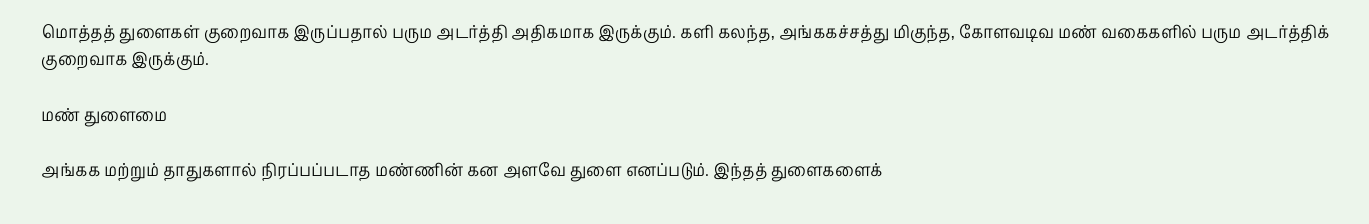மொத்தத் துளைகள் குறைவாக இருப்பதால் பரும அடர்த்தி அதிகமாக இருக்கும். களி கலந்த, அங்ககச்சத்து மிகுந்த, கோளவடிவ மண் வகைகளில் பரும அடர்த்திக் குறைவாக இருக்கும்.

மண் துளைமை

அங்கக மற்றும் தாதுகளால் நிரப்பப்படாத மண்ணின் கன அளவே துளை எனப்படும். இந்தத் துளைகளைக்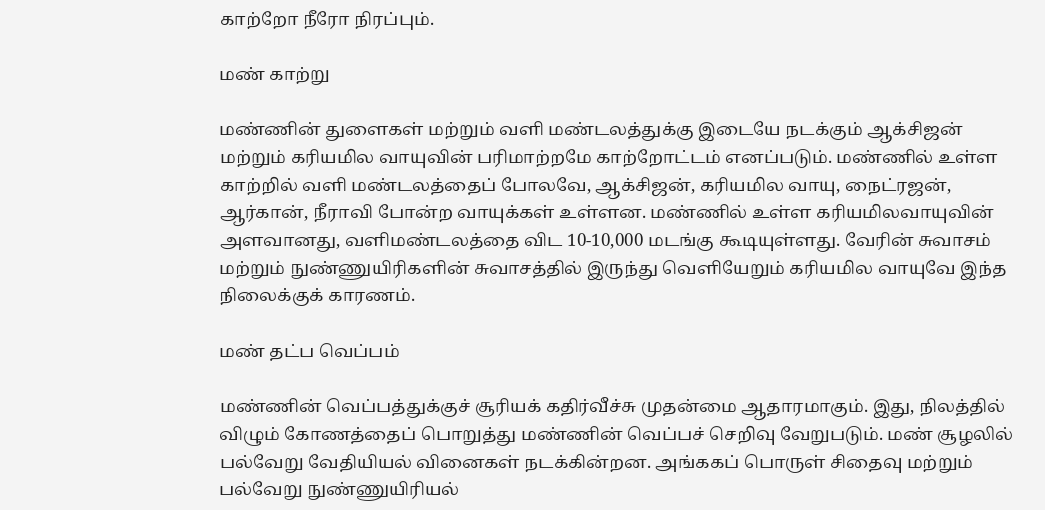காற்றோ நீரோ நிரப்பும்.

மண் காற்று

மண்ணின் துளைகள் மற்றும் வளி மண்டலத்துக்கு இடையே நடக்கும் ஆக்சிஜன் மற்றும் கரியமில வாயுவின் பரிமாற்றமே காற்றோட்டம் எனப்படும். மண்ணில் உள்ள காற்றில் வளி மண்டலத்தைப் போலவே, ஆக்சிஜன், கரியமில வாயு, நைட்ரஜன், ஆர்கான், நீராவி போன்ற வாயுக்கள் உள்ளன. மண்ணில் உள்ள கரியமிலவாயுவின் அளவானது, வளிமண்டலத்தை விட 10-10,000 மடங்கு கூடியுள்ளது. வேரின் சுவாசம் மற்றும் நுண்ணுயிரிகளின் சுவாசத்தில் இருந்து வெளியேறும் கரியமில வாயுவே இந்த நிலைக்குக் காரணம்.

மண் தட்ப வெப்பம்

மண்ணின் வெப்பத்துக்குச் சூரியக் கதிர்வீச்சு முதன்மை ஆதாரமாகும். இது, நிலத்தில் விழும் கோணத்தைப் பொறுத்து மண்ணின் வெப்பச் செறிவு வேறுபடும். மண் சூழலில் பல்வேறு வேதியியல் வினைகள் நடக்கின்றன. அங்ககப் பொருள் சிதைவு மற்றும் பல்வேறு நுண்ணுயிரியல்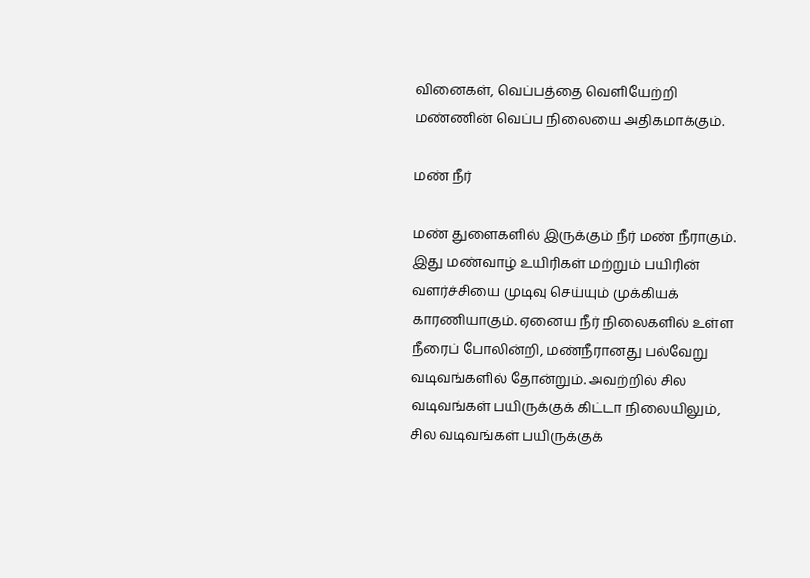வினைகள், வெப்பத்தை வெளியேற்றி மண்ணின் வெப்ப நிலையை அதிகமாக்கும்.

மண் நீர்

மண் துளைகளில் இருக்கும் நீர் மண் நீராகும். இது மண்வாழ் உயிரிகள் மற்றும் பயிரின் வளர்ச்சியை முடிவு செய்யும் முக்கியக் காரணியாகும். ஏனைய நீர் நிலைகளில் உள்ள நீரைப் போலின்றி, மண்நீரானது பல்வேறு வடிவங்களில் தோன்றும். அவற்றில் சில வடிவங்கள் பயிருக்குக் கிட்டா நிலையிலும், சில வடிவங்கள் பயிருக்குக்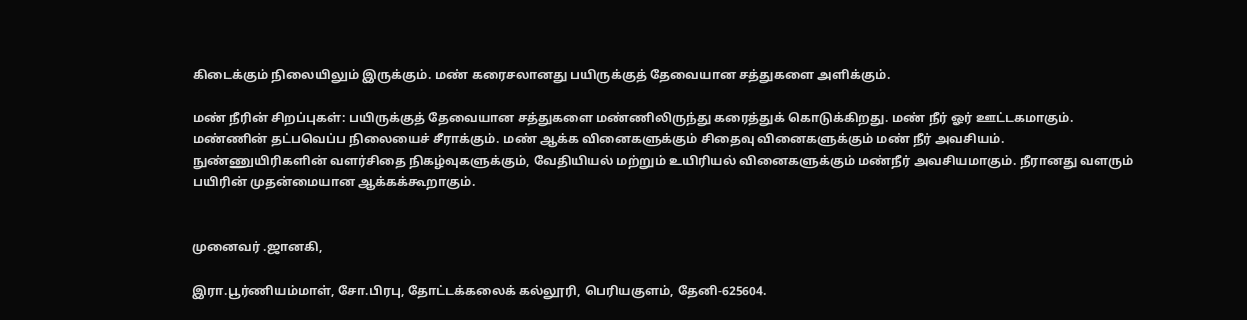கிடைக்கும் நிலையிலும் இருக்கும். மண் கரைசலானது பயிருக்குத் தேவையான சத்துகளை அளிக்கும்.

மண் நீரின் சிறப்புகள்: பயிருக்குத் தேவையான சத்துகளை மண்ணிலிருந்து கரைத்துக் கொடுக்கிறது. மண் நீர் ஓர் ஊட்டகமாகும். மண்ணின் தட்பவெப்ப நிலையைச் சீராக்கும். மண் ஆக்க வினைகளுக்கும் சிதைவு வினைகளுக்கும் மண் நீர் அவசியம். நுண்ணுயிரிகளின் வளர்சிதை நிகழ்வுகளுக்கும், வேதியியல் மற்றும் உயிரியல் வினைகளுக்கும் மண்நீர் அவசியமாகும். நீரானது வளரும் பயிரின் முதன்மையான ஆக்கக்கூறாகும்.


முனைவர் .ஜானகி,

இரா.பூர்ணியம்மாள், சோ.பிரபு, தோட்டக்கலைக் கல்லூரி, பெரியகுளம், தேனி-625604.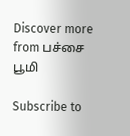Discover more from பச்சை பூமி

Subscribe to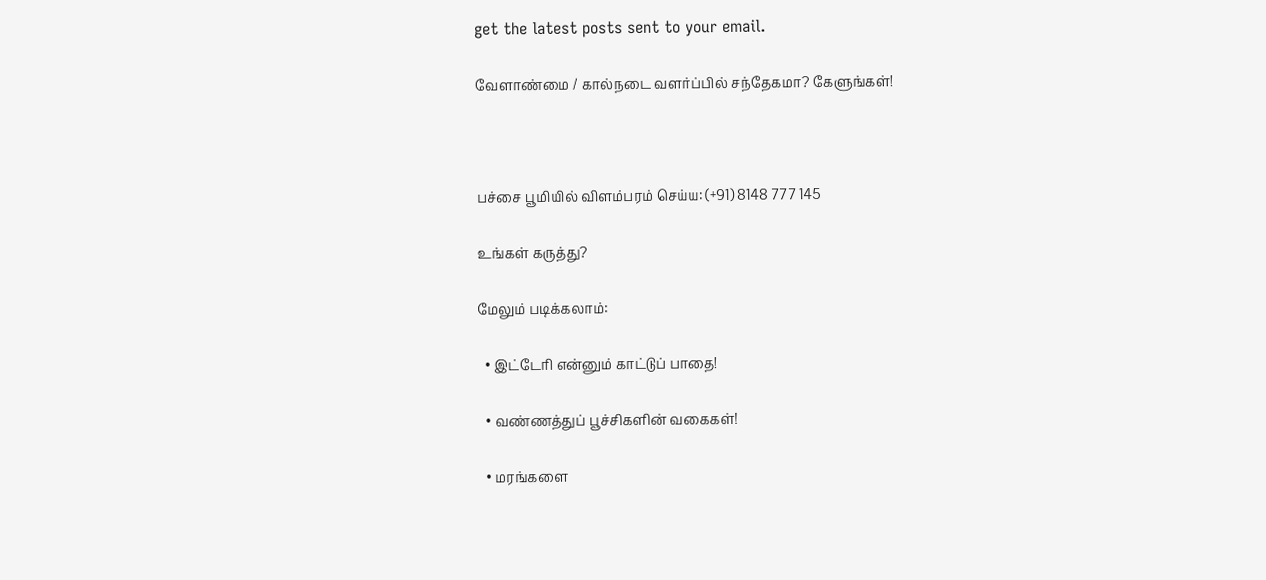get the latest posts sent to your email.

வேளாண்மை / கால்நடை வளர்ப்பில் சந்தேகமா? கேளுங்கள்!



பச்சை பூமியில் விளம்பரம் செய்ய: (+91) 8148 777 145

உங்கள் கருத்து?

மேலும் படிக்கலாம்:

  • இட்டேரி என்னும் காட்டுப் பாதை!

  • வண்ணத்துப் பூச்சிகளின் வகைகள்!

  • மரங்களை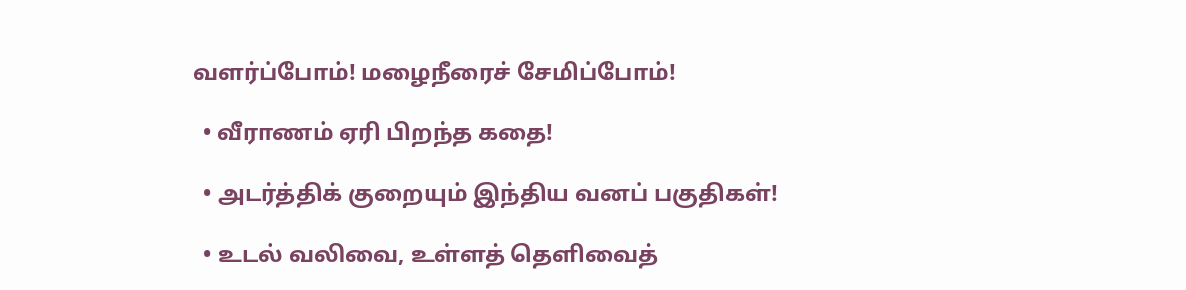வளர்ப்போம்! மழைநீரைச் சேமிப்போம்!

  • வீராணம் ஏரி பிறந்த கதை!

  • அடர்த்திக் குறையும் இந்திய வனப் பகுதிகள்!

  • உடல் வலிவை, உள்ளத் தெளிவைத்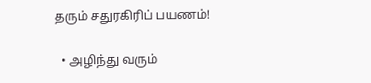தரும் சதுரகிரிப் பயணம்!

  • அழிந்து வரும்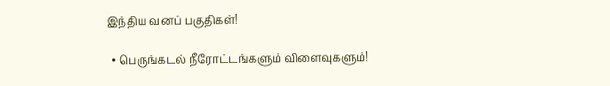இந்திய வனப் பகுதிகள்!

  • பெருங்கடல் நீரோட்டங்களும் விளைவுகளும்!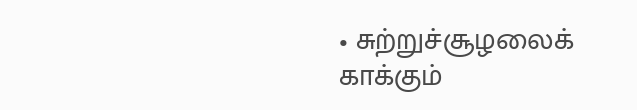• சுற்றுச்சூழலைக் காக்கும்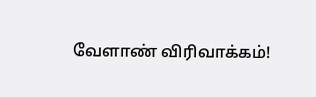வேளாண் விரிவாக்கம்!